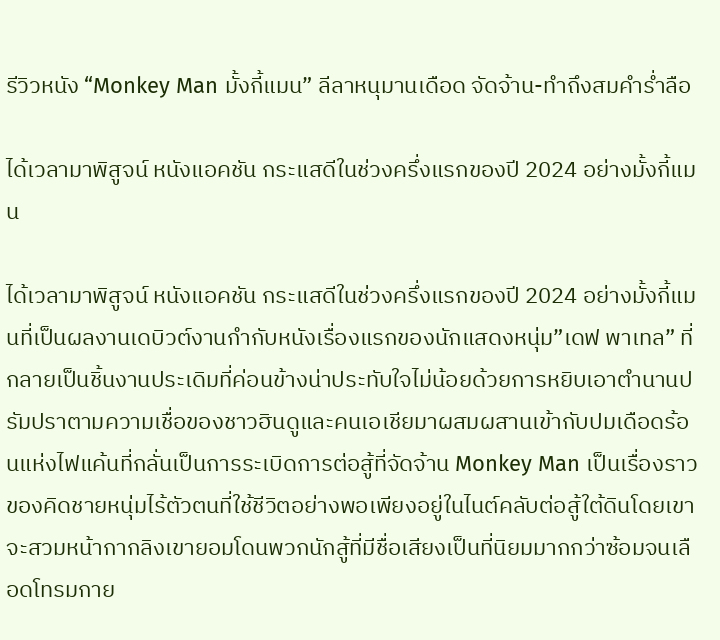รีวิวหนัง “Monkey Man มั้งกี้แมน” ลีลาหนุมานเดือด จัดจ้าน-ทำถึงสมคำร่ำลือ

ได้เวลามาพิสูจน์ หนังแอคชัน กระแสดีในช่วงครึ่งแรกของปี 2024 อย่างมั้งกี้แมน

ได้เวลามาพิสูจน์ หนังแอคชัน กระแสดีในช่วงครึ่งแรกของปี 2024 อย่างมั้งกี้แมนที่เป็นผลงานเดบิวต์งานกำกับหนังเรื่องแรกของนักแสดงหนุ่ม”เดฟ พาเทล” ที่กลายเป็นชิ้นงานประเดิมที่ค่อนข้างน่าประทับใจไม่น้อยด้วยการหยิบเอาตำนานปรัมปราตามความเชื่อของชาวฮินดูและคนเอเชียมาผสมผสานเข้ากับปมเดือดร้อนแห่งไฟแค้นที่กลั่นเป็นการระเบิดการต่อสู้ที่จัดจ้าน Monkey Man เป็นเรื่องราวของคิดชายหนุ่มไร้ตัวตนที่ใช้ชีวิตอย่างพอเพียงอยู่ในไนต์คลับต่อสู้ใต้ดินโดยเขาจะสวมหน้ากากลิงเขายอมโดนพวกนักสู้ที่มีชื่อเสียงเป็นที่นิยมมากกว่าซ้อมจนเลือดโทรมกาย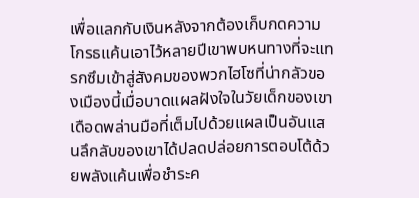เพื่อแลกกับเงินหลังจากต้องเก็บกดความโกรธแค้นเอาไว้หลายปีเขาพบหนทางที่จะแทรกซึมเข้าสู่สังคมของพวกไฮโซที่น่ากลัวของเมืองนี้เมื่อบาดแผลฝังใจในวัยเด็กของเขาเดือดพล่านมือที่เต็มไปด้วยแผลเป็นอันแสนลึกลับของเขาได้ปลดปล่อยการตอบโต้ด้วยพลังแค้นเพื่อชำระค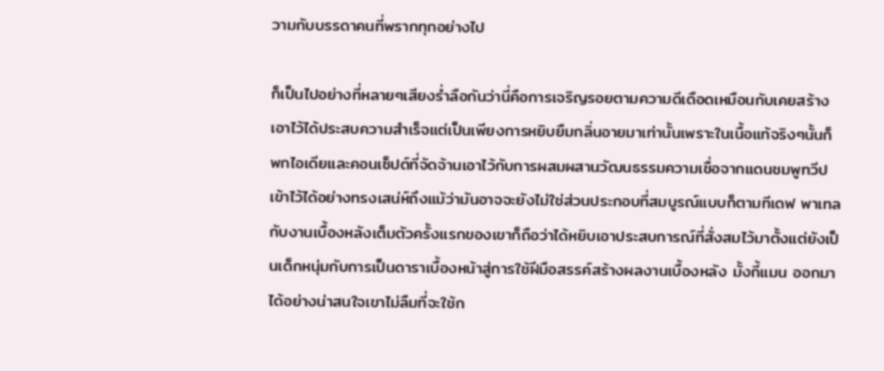วามกับบรรดาคนที่พรากทุกอย่างไป

ก็เป็นไปอย่างที่หลายๆเสียงร่ำลือกันว่านี่คือการเจริญรอยตามความดีเดือดเหมือนกับเคยสร้างเอาไว้ได้ประสบความสำเร็จแต่เป็นเพียงการหยิบยืมกลิ่นอายมาเท่านั้นเพราะในเนื้อแท้จริงๆนั้นก็พกไอเดียและคอนเซ็ปต์ที่จัดจ้านเอาไว้กับการผสมผสานวัฒนธรรมความเชื่อจากแดนชมพูทวีปเข้าไว้ได้อย่างทรงเสน่ห์ถึงแม้ว่ามันอาจจะยังไม่ใช่ส่วนประกอบที่สมบูรณ์แบบก็ตามทีเดฟ พาเทลกับงานเบื้องหลังเต็มตัวครั้งแรกของเขาก็ถือว่าได้หยิบเอาประสบการณ์ที่สั่งสมไว้มาตั้งแต่ยังเป็นเด็กหนุ่มกับการเป็นดาราเบื้องหน้าสู่การใช้ฝีมือสรรค์สร้างผลงานเบื้องหลัง มั้งกี้แมน ออกมาได้อย่างน่าสนใจเขาไม่ลืมที่จะใช้ก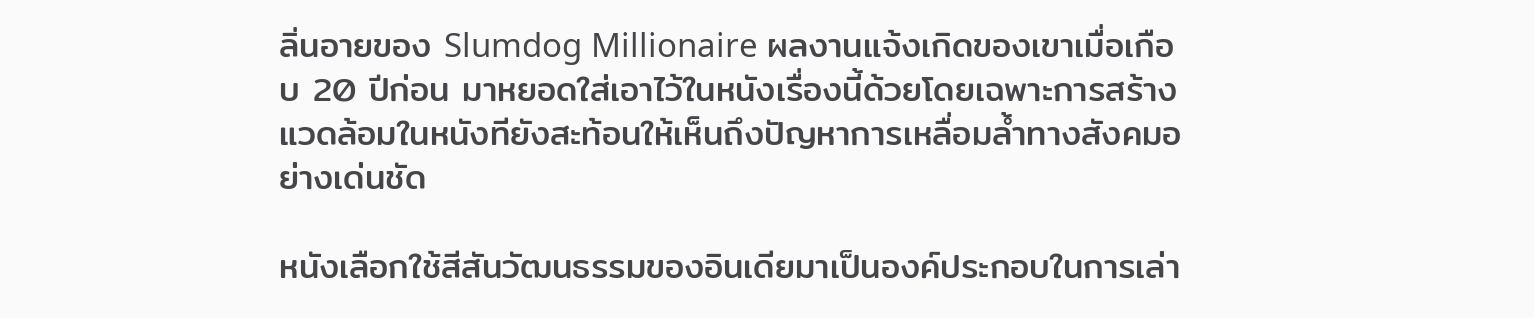ลิ่นอายของ Slumdog Millionaire ผลงานแจ้งเกิดของเขาเมื่อเกือบ 20 ปีก่อน มาหยอดใส่เอาไว้ในหนังเรื่องนี้ด้วยโดยเฉพาะการสร้างแวดล้อมในหนังทียังสะท้อนให้เห็นถึงปัญหาการเหลื่อมล้ำทางสังคมอย่างเด่นชัด

หนังเลือกใช้สีสันวัฒนธรรมของอินเดียมาเป็นองค์ประกอบในการเล่า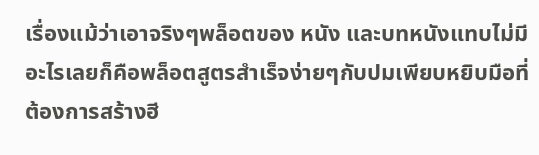เรื่องแม้ว่าเอาจริงๆพล็อตของ หนัง และบทหนังแทบไม่มีอะไรเลยก็คือพล็อตสูตรสำเร็จง่ายๆกับปมเพียบหยิบมือที่ต้องการสร้างฮี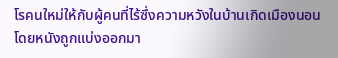โรคนใหม่ให้กับผู้คนที่ไร้ซึ่งความหวังในบ้านเกิดเมืองนอนโดยหนังถูกแบ่งออกมา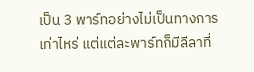เป็น 3 พาร์ทอย่างไม่เป็นทางการเท่าไหร่ แต่แต่ละพาร์ทก็มีลีลาที่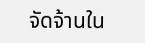จัดจ้านใน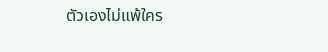ตัวเองไม่แพ้ใคร